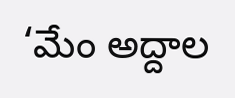‘మేం అద్దాల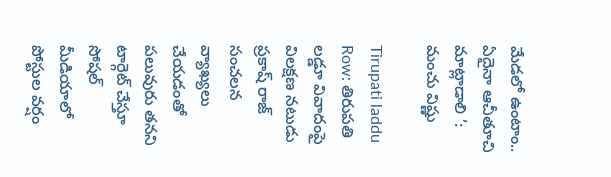మేడలో ఉంటాం.. ఏదైనా ఆచీతూచి మాట్లాడాలి ’: మంచు విష్ణు

Tirupati laddu Row: తిరుపతి లడ్డూ వివాదంపై విలక్షణ నటుడు ప్రకాష్ రాజ్ సంచలన వ్యాఖ్యలు చేయడంతో పలువురు తనని టార్గెట్ చేస్తూ సోషల్ మీడియాలో పోస్టుల వర్షం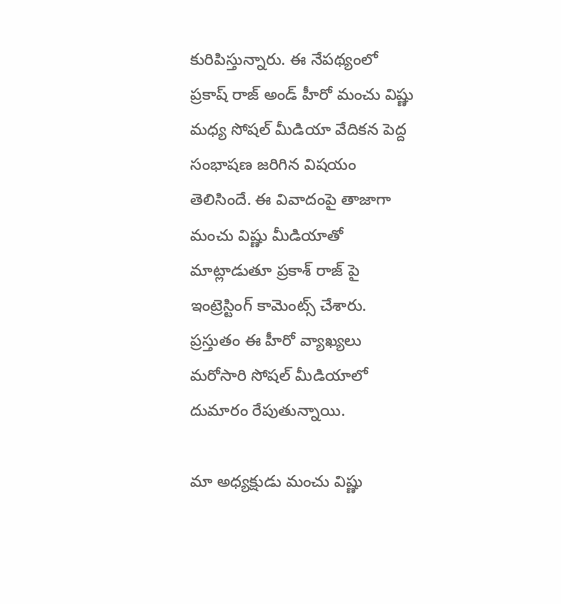కురిపిస్తున్నారు. ఈ నేపథ్యంలో ప్రకాష్ రాజ్ అండ్ హీరో మంచు విష్ణు మధ్య సోషల్ మీడియా వేదికన పెద్ద సంభాషణ జరిగిన విషయం తెలిసిందే. ఈ వివాదంపై తాజాగా మంచు విష్ణు మీడియాతో మాట్లాడుతూ ప్రకాశ్ రాజ్ పై ఇంట్రెస్టింగ్ కామెంట్స్ చేశారు. ప్రస్తుతం ఈ హీరో వ్యాఖ్యలు మరోసారి సోషల్ మీడియాలో దుమారం రేపుతున్నాయి.

మా అధ్యక్షుడు మంచు విష్ణు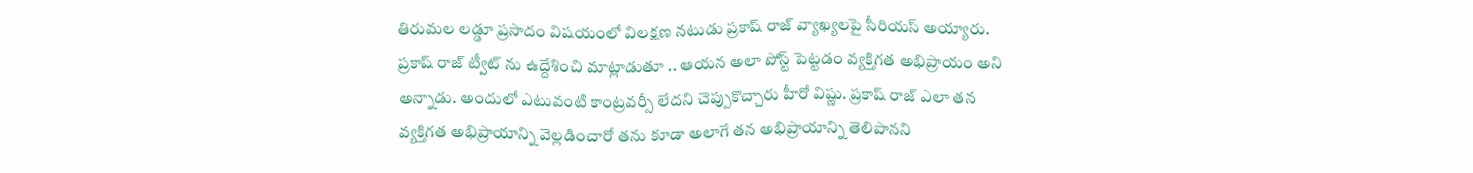తిరుమల లడ్డూ ప్రసాదం విషయంలో విలక్షణ నటుడు ప్రకాష్ రాజ్ వ్యాఖ్యలపై సీరియస్ అయ్యారు. ప్రకాష్ రాజ్ ట్వీట్ ను ఉద్దేశించి మాట్లాడుతూ .. ఆయన అలా పోస్ట్ పెట్టడం వ్యక్తిగత అభిప్రాయం అని అన్నాడు. అందులో ఎటువంటి కాంట్రవర్సీ లేదని చెప్పుకొచ్చారు హీరో విష్ణు. ప్రకాష్ రాజ్ ఎలా తన వ్యక్తిగత అభిప్రాయాన్ని వెల్లడించారో తను కూడా అలాగే తన అభిప్రాయాన్ని తెలిపానని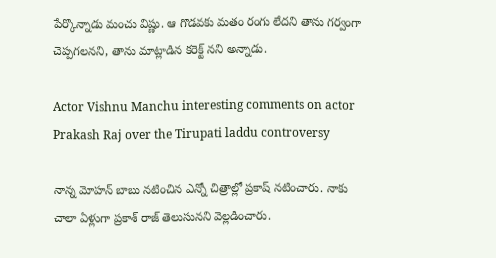పేర్కొన్నాడు మంచు విష్ణు. ఆ గొడవకు మతం రంగు లేదని తాను గర్వంగా చెప్పగలనని, తాను మాట్లాడిన కరెక్ట్ నని అన్నాడు.

Actor Vishnu Manchu interesting comments on actor Prakash Raj over the Tirupati laddu controversy

నాన్న మోహన్ బాబు నటించిన ఎన్నో చిత్రాల్లో ప్రకాష్ నటించారు. నాకు చాలా ఏళ్లుగా ప్రకాశ్ రాజ్ తెలుసునని వెల్లడించారు.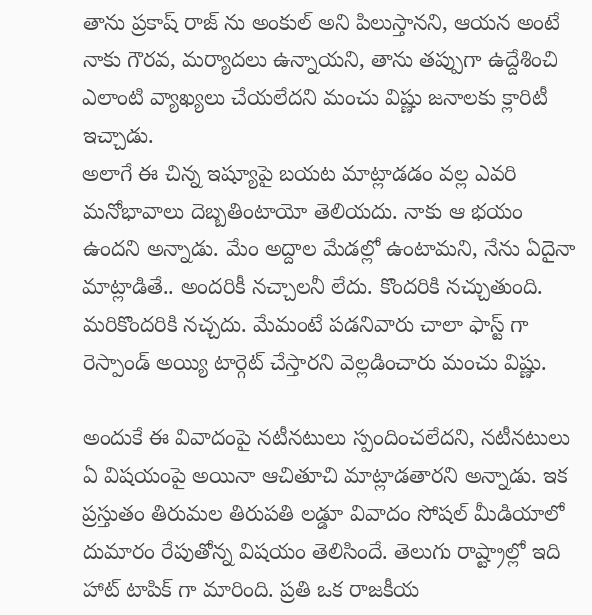తాను ప్రకాష్ రాజ్ ను అంకుల్ అని పిలుస్తానని, ఆయన అంటే నాకు గౌరవ, మర్యాదలు ఉన్నాయని, తాను తప్పుగా ఉద్దేశించి ఎలాంటి వ్యాఖ్యలు చేయలేదని మంచు విష్ణు జనాలకు క్లారిటీ ఇచ్చాడు.
అలాగే ఈ చిన్న ఇష్యూపై బయట మాట్లాడడం వల్ల ఎవరి మనోభావాలు దెబ్బతింటాయో తెలియదు. నాకు ఆ భయం ఉందని అన్నాడు. మేం అద్దాల మేడల్లో ఉంటామని, నేను ఏదైనా మాట్లాడితే.. అందరికీ నచ్చాలనీ లేదు. కొందరికి నచ్చుతుంది. మరికొందరికి నచ్చదు. మేమంటే పడనివారు చాలా ఫాస్ట్ గా రెస్పాండ్ అయ్యి టార్గెట్ చేస్తారని వెల్లడించారు మంచు విష్ణు.

అందుకే ఈ వివాదంపై నటీనటులు స్పందించలేదని, నటీనటులు ఏ విషయంపై అయినా ఆచితూచి మాట్లాడతారని అన్నాడు. ఇక ప్రస్తుతం తిరుమల తిరుపతి లడ్డూ వివాదం సోషల్ మీడియాలో దుమారం రేపుతోన్న విషయం తెలిసిందే. తెలుగు రాష్ట్రాల్లో ఇది హాట్ టాపిక్ గా మారింది. ప్రతి ఒక రాజకీయ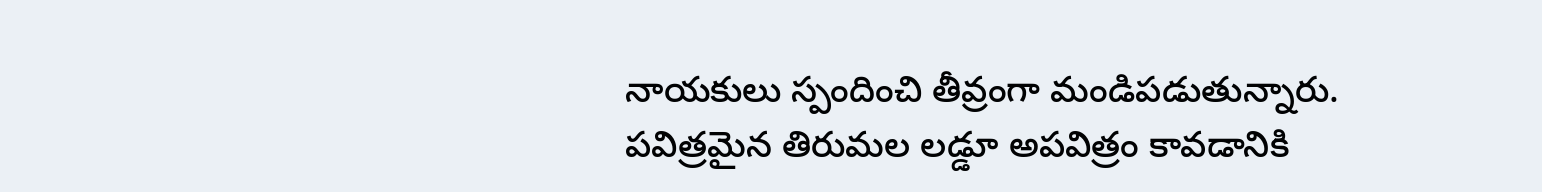నాయకులు స్పందించి తీవ్రంగా మండిపడుతున్నారు. పవిత్రమైన తిరుమల లడ్డూ అపవిత్రం కావడానికి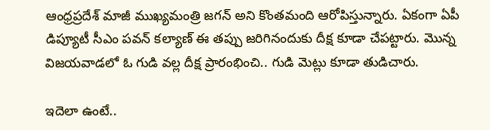ఆంధ్రప్రదేశ్ మాజీ ముఖ్యమంత్రి జగన్ అని కొంతమంది ఆరోపిస్తున్నారు. ఏకంగా ఏపీ డిప్యూటీ సీఎం పవన్ కల్యాణ్ ఈ తప్పు జరిగినందుకు దీక్ష కూడా చేపట్టారు. మొన్న విజయవాడలో ఓ గుడి వల్ల దీక్ష ప్రారంభించి.. గుడి మెట్లు కూడా తుడిచారు.

ఇదెలా ఉంటే..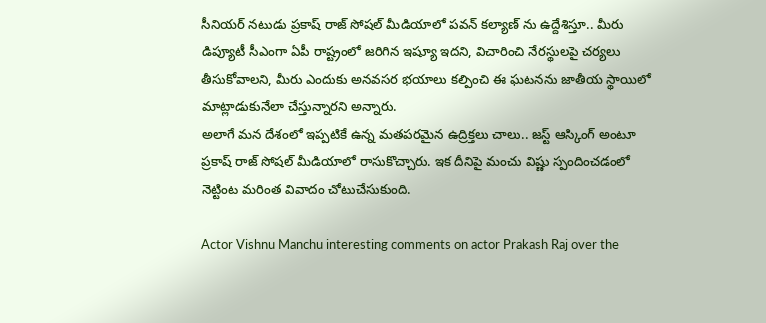సీనియర్ నటుడు ప్రకాష్ రాజ్ సోషల్ మీడియాలో పవన్ కల్యాణ్ ను ఉద్దేశిస్తూ.. మీరు డిప్యూటీ సీఎంగా ఏపీ రాష్ట్రంలో జరిగిన ఇష్యూ ఇదని, విచారించి నేరస్థులపై చర్యలు తీసుకోవాలని, మీరు ఎందుకు అనవసర భయాలు కల్పించి ఈ ఘటనను జాతీయ స్థాయిలో మాట్లాడుకునేలా చేస్తున్నారని అన్నారు.
అలాగే మన దేశంలో ఇప్పటికే ఉన్న మతపరమైన ఉద్రిక్తలు చాలు.. జస్ట్ ఆస్కింగ్ అంటూ ప్రకాష్ రాజ్ సోషల్ మీడియాలో రాసుకొచ్చారు. ఇక దీనిపై మంచు విష్ణు స్పందించడంలో నెట్టింట మరింత వివాదం చోటుచేసుకుంది.

Actor Vishnu Manchu interesting comments on actor Prakash Raj over the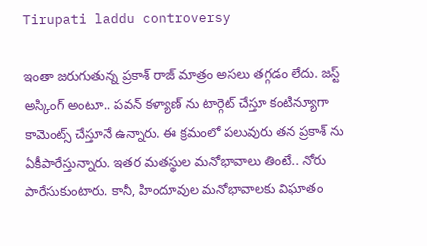Tirupati laddu controversy

ఇంతా జరుగుతున్న ప్రకాశ్ రాజ్ మాత్రం అసలు తగ్గడం లేదు. జస్ట్ అస్కింగ్ అంటూ.. పవన్ కళ్యాణ్ ను టార్గెట్ చేస్తూ కంటిన్యూగా కామెంట్స్ చేస్తూనే ఉన్నారు. ఈ క్రమంలో పలువురు తన ప్రకాశ్ ను ఏకీపారేస్తున్నారు. ఇతర మతస్థుల మనోభావాలు తింటే.. నోరు పారేసుకుంటారు. కానీ, హిందూవుల మనోభావాలకు విఘాతం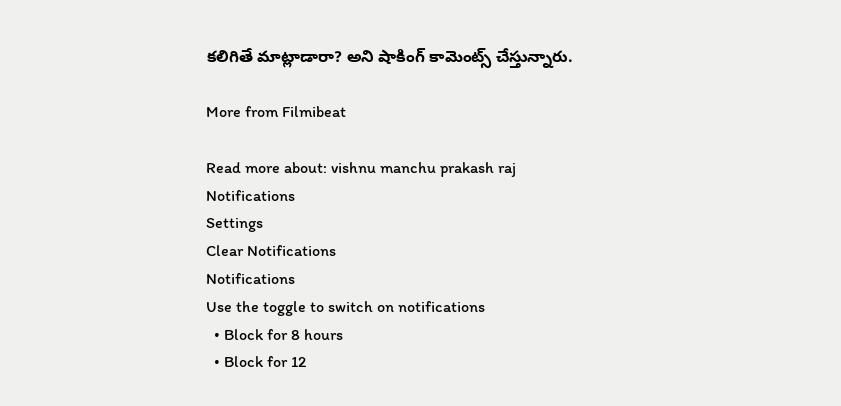కలిగితే మాట్లాడారా? అని షాకింగ్ కామెంట్స్ చేస్తున్నారు.

More from Filmibeat

Read more about: vishnu manchu prakash raj
Notifications
Settings
Clear Notifications
Notifications
Use the toggle to switch on notifications
  • Block for 8 hours
  • Block for 12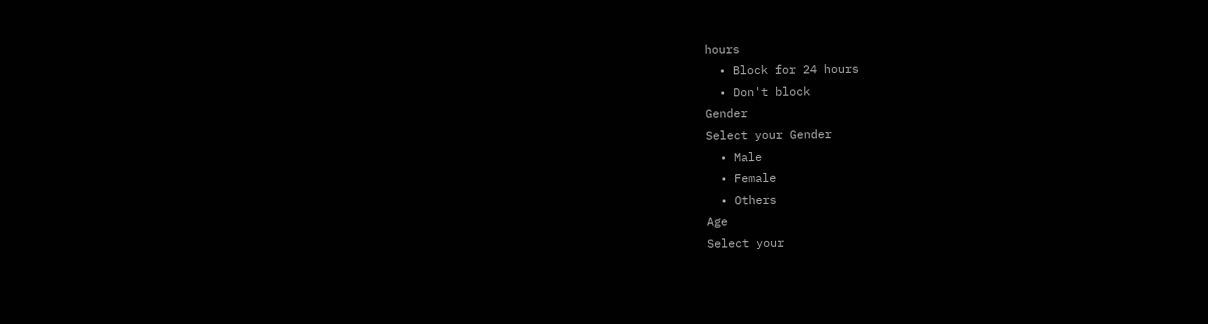hours
  • Block for 24 hours
  • Don't block
Gender
Select your Gender
  • Male
  • Female
  • Others
Age
Select your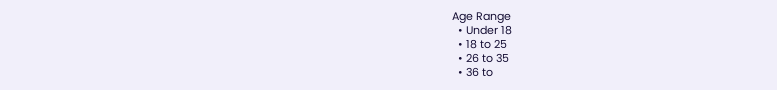Age Range
  • Under 18
  • 18 to 25
  • 26 to 35
  • 36 to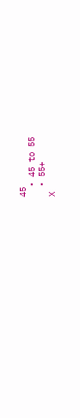45
  • 45 to 55
  • 55+
X